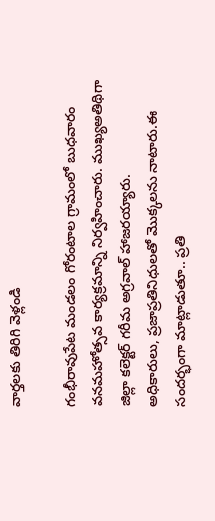వార్తలకు తిరిగి వెళ్లండి

గంభీరావుపేట మండలం గోరంటాల గ్రామంలో బుధవారం వనమహోత్సవ కార్యక్రమాన్ని నిర్వహించారు. ముఖ్యఅతిథిగా జిల్లా కలెక్టర్ గరీమ అగ్రవాల్ హాజరయ్యారు.
అధికారులు, ప్రజాప్రతినిధులతో మొక్కలను నాటారు.ఈ సందర్భంగా మాట్లాడుతూ.. ప్రతి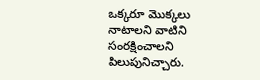ఒక్కరూ మొక్కలు నాటాలని వాటిని సంరక్షించాలని పిలుపునిచ్చారు.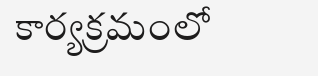కార్యక్రమంలో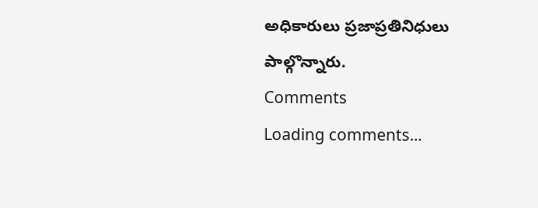అధికారులు ప్రజాప్రతినిధులు పాల్గొన్నారు.
Comments
Loading comments...